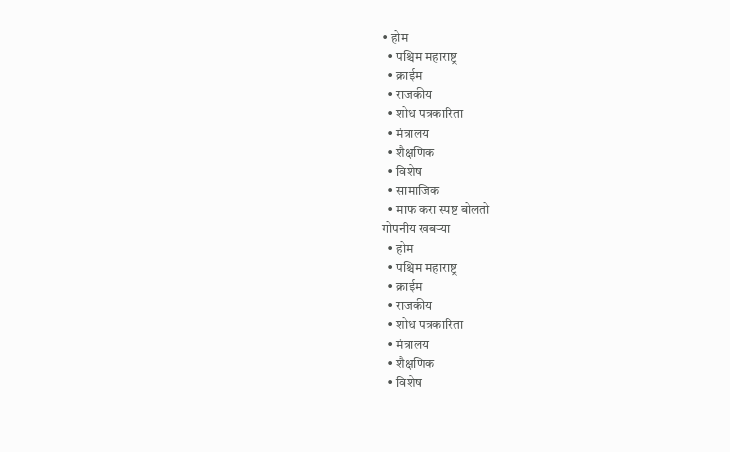• होम
  • पश्चिम महाराष्ट्र
  • क्राईम
  • राजकीय
  • शोध पत्रकारिता
  • मंत्रालय
  • शैक्षणिक
  • विशेष
  • सामाजिक
  • माफ करा स्पष्ट बोलतो
गोपनीय खबऱ्या
  • होम
  • पश्चिम महाराष्ट्र
  • क्राईम
  • राजकीय
  • शोध पत्रकारिता
  • मंत्रालय
  • शैक्षणिक
  • विशेष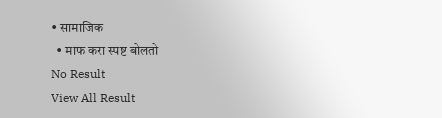• सामाजिक
  • माफ करा स्पष्ट बोलतो
No Result
View All Result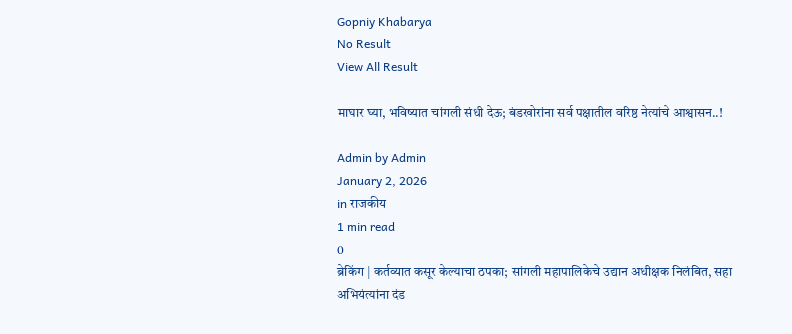Gopniy Khabarya
No Result
View All Result

माघार घ्या, भविष्यात चांगली संधी देऊ; बंडखोरांना सर्व पक्षातील वरिष्ठ नेत्यांचे आश्वासन..!

Admin by Admin
January 2, 2026
in राजकीय
1 min read
0
ब्रेकिंग | कर्तव्यात कसूर केल्याचा ठपका; सांगली महापालिकेचे उद्यान अधीक्षक निलंबित, सहा अभियंत्यांना दंड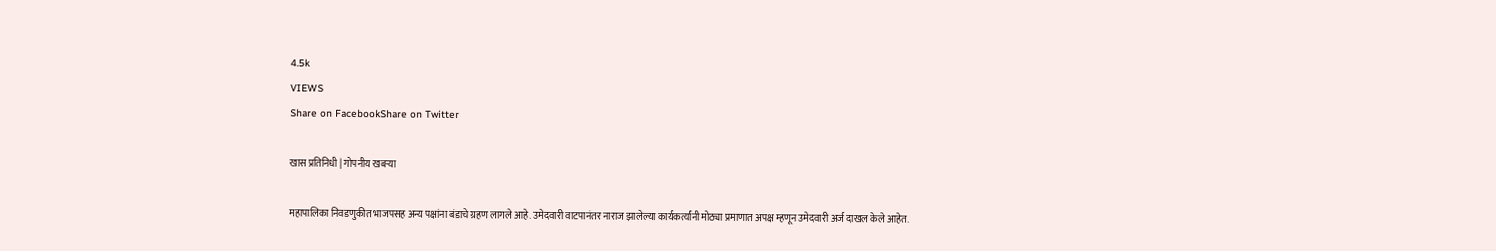4.5k
VIEWS
Share on FacebookShare on Twitter

खास प्रतिनिधी | गोपनीय खबऱ्या

महापालिका निवडणुकीत भाजपसह अन्य पक्षांना बंडाचे ग्रहण लागले आहे. उमेदवारी वाटपानंतर नाराज झालेल्या कार्यकर्त्यांनी मोठ्या प्रमाणात अपक्ष म्हणून उमेदवारी अर्ज दाखल केले आहेत.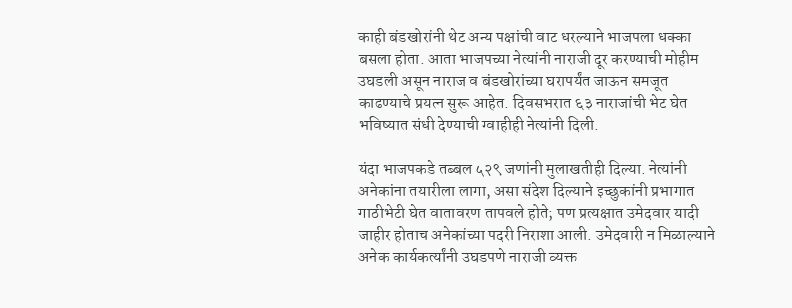काही बंडखोरांनी थेट अन्य पक्षांची वाट धरल्याने भाजपला धक्का बसला होता. आता भाजपच्या नेत्यांनी नाराजी दूर करण्याची मोहीम उघडली असून नाराज व बंडखोरांच्या घरापर्यंत जाऊन समजूत काढण्याचे प्रयत्न सुरू आहेत. दिवसभरात ६३ नाराजांची भेट घेत भविष्यात संधी देण्याची ग्वाहीही नेत्यांनी दिली.

यंदा भाजपकडे तब्बल ५२९ जणांनी मुलाखतीही दिल्या. नेत्यांनी अनेकांना तयारीला लागा, असा संदेश दिल्याने इच्छुकांनी प्रभागात गाठीभेटी घेत वातावरण तापवले होते; पण प्रत्यक्षात उमेदवार यादी जाहीर होताच अनेकांच्या पदरी निराशा आली. उमेदवारी न मिळाल्याने अनेक कार्यकर्त्यांनी उघडपणे नाराजी व्यक्त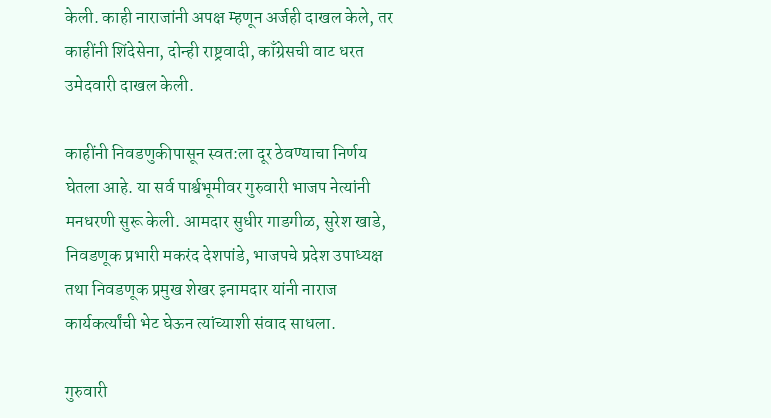केली. काही नाराजांनी अपक्ष म्हणून अर्जही दाखल केले, तर काहींनी शिंदेसेना, दोन्ही राष्ट्रवादी, काँग्रेसची वाट धरत उमेदवारी दाखल केली.

काहींनी निवडणुकीपासून स्वत:ला दूर ठेवण्याचा निर्णय घेतला आहे. या सर्व पार्श्वभूमीवर गुरुवारी भाजप नेत्यांनी मनधरणी सुरू केली. आमदार सुधीर गाडगीळ, सुरेश खाडे, निवडणूक प्रभारी मकरंद देशपांडे, भाजपचे प्रदेश उपाध्यक्ष तथा निवडणूक प्रमुख शेखर इनामदार यांनी नाराज कार्यकर्त्यांची भेट घेऊन त्यांच्याशी संवाद साधला.

गुरुवारी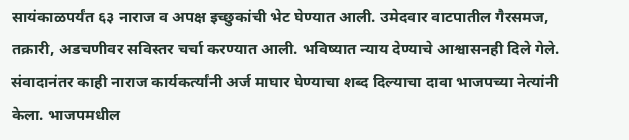सायंकाळपर्यंत ६३ नाराज व अपक्ष इच्छुकांची भेट घेण्यात आली. उमेदवार वाटपातील गैरसमज, तक्रारी, अडचणीवर सविस्तर चर्चा करण्यात आली. भविष्यात न्याय देण्याचे आश्वासनही दिले गेले. संवादानंतर काही नाराज कार्यकर्त्यांनी अर्ज माघार घेण्याचा शब्द दिल्याचा दावा भाजपच्या नेत्यांनी केला. भाजपमधील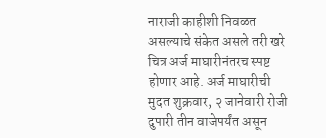नाराजी काहीशी निवळत असल्याचे संकेत असले तरी खरे चित्र अर्ज माघारीनंतरच स्पष्ट होणार आहे. अर्ज माघारीची मुदत शुक्रवार, २ जानेवारी रोजी दुपारी तीन वाजेपर्यंत असून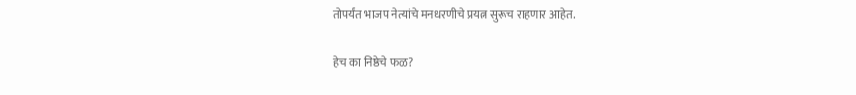तोपर्यंत भाजप नेत्यांचे मनधरणीचे प्रयत्न सुरूच राहणार आहेत.

हेच का निष्ठेचे फळ?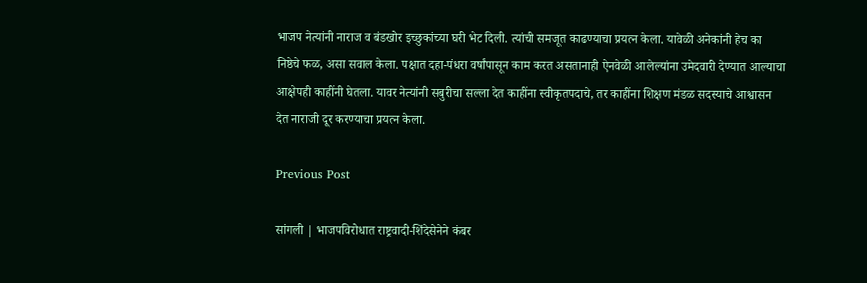भाजप नेत्यांनी नाराज व बंडखोर इच्छुकांच्या घरी भेट दिली. त्यांची समजूत काढण्याचा प्रयत्न केला. यावेळी अनेकांनी हेच का निष्ठेचे फळ, असा सवाल केला. पक्षात दहा-पंधरा वर्षांपासून काम करत असतानाही ऐनवेळी आलेल्यांना उमेदवारी देण्यात आल्याचा आक्षेपही काहींनी घेतला. यावर नेत्यांनी सबुरीचा सल्ला देत काहींना स्वीकृतपदाचे, तर काहींना शिक्षण मंडळ सदस्याचे आश्वासन देत नाराजी दूर करण्याचा प्रयत्न केला.

Previous Post

सांगली | भाजपविरोधात राष्ट्रवादी-शिंदेसेनेने कंबर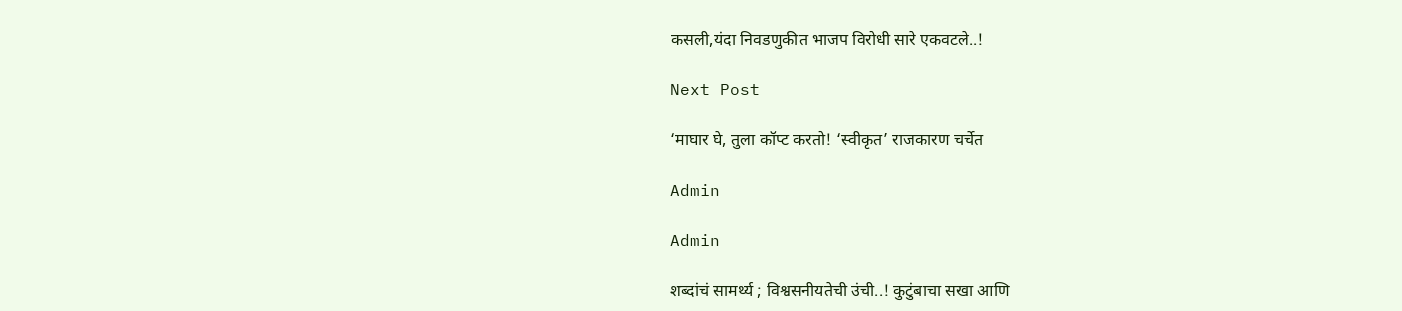कसली,यंदा निवडणुकीत भाजप विरोधी सारे एकवटले..!

Next Post

‘माघार घे, तुला कॉप्ट करतो! ‘स्वीकृत’ राजकारण चर्चेत

Admin

Admin

शब्दांचं सामर्थ्य ; विश्वसनीयतेची उंची..! कुटुंबाचा सखा आणि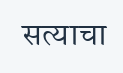सत्याचा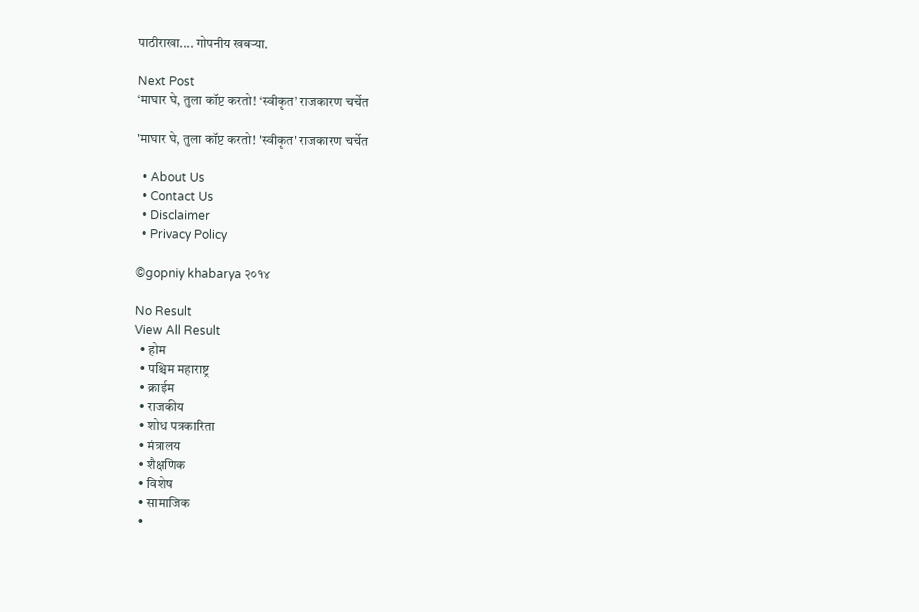पाठीराखा.... गोपनीय खबऱ्या.

Next Post
‘माघार घे, तुला कॉप्ट करतो! ‘स्वीकृत’ राजकारण चर्चेत

'माघार घे, तुला कॉप्ट करतो! 'स्वीकृत' राजकारण चर्चेत

  • About Us
  • Contact Us
  • Disclaimer
  • Privacy Policy

©gopniy khabarya २०१४

No Result
View All Result
  • होम
  • पश्चिम महाराष्ट्र
  • क्राईम
  • राजकीय
  • शोध पत्रकारिता
  • मंत्रालय
  • शैक्षणिक
  • विशेष
  • सामाजिक
  •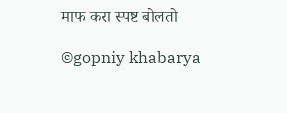माफ करा स्पष्ट बोलतो

©gopniy khabarya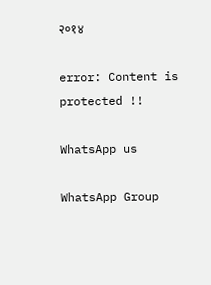२०१४

error: Content is protected !!

WhatsApp us

WhatsApp Group